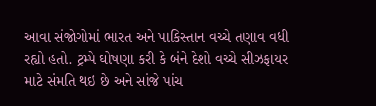આવા સંજોગોમાં ભારત અને પાકિસ્તાન વચ્ચે તણાવ વધી રહ્યો હતો. ટ્રમ્પે ઘોષણા કરી કે બંને દેશો વચ્ચે સીઝફાયર માટે સંમતિ થઇ છે અને સાંજે પાંચ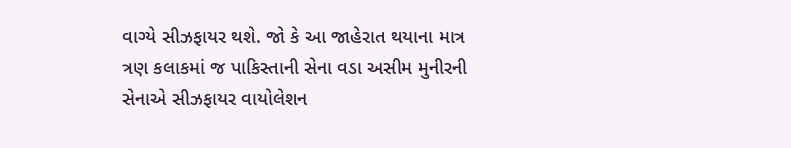વાગ્યે સીઝફાયર થશે. જો કે આ જાહેરાત થયાના માત્ર ત્રણ કલાકમાં જ પાકિસ્તાની સેના વડા અસીમ મુનીરની સેનાએ સીઝફાયર વાયોલેશન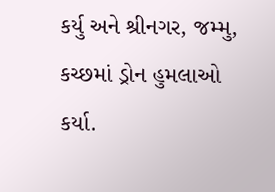કર્યુ અને શ્રીનગર, જમ્મુ, કચ્છમાં ડ્રોન હુમલાઓ કર્યા.